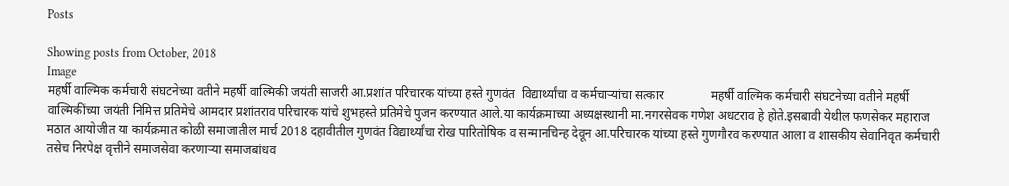Posts

Showing posts from October, 2018
Image
महर्षी वाल्मिक कर्मचारी संघटनेच्या वतीने महर्षी वाल्मिकी जयंती साजरी आ.प्रशांत परिचारक यांच्या हस्ते गुणवंत  विद्यार्थ्यांचा व कर्मचार्‍यांचा सत्कार               महर्षी वाल्मिक कर्मचारी संघटनेच्या वतीने महर्षी वाल्मिकींच्या जयंती निमित्त प्रतिमेचे आमदार प्रशांतराव परिचारक यांचे शुभहस्ते प्रतिमेचे पुजन करण्यात आले.या कार्यक्रमाच्या अध्यक्षस्थानी मा.नगरसेवक गणेश अधटराव हे होते.इसबावी येथील फणसेकर महाराज मठात आयोजीत या कार्यक्रमात कोळी समाजातील मार्च 2018 दहावीतील गुणवंत विद्यार्थ्यांचा रोख पारितोषिक व सन्मानचिन्ह देवून आ.परिचारक यांच्या हस्ते गुणगौरव करण्यात आला व शासकीय सेवानिवृत कर्मचारी तसेच निरपेक्ष वृत्तीने समाजसेवा करणार्‍या समाजबांधव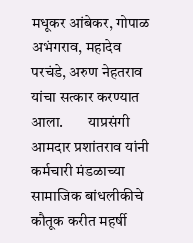मधूकर आंबेकर, गोपाळ अभंगराव, महादेव परचंडे, अरुण नेहतराव यांचा सत्कार करण्यात आला.        याप्रसंगी आमदार प्रशांतराव यांनी कर्मचारी मंडळाच्या सामाजिक बांधलीकीचे कौतूक करीत महर्षी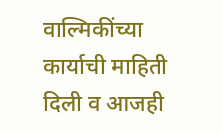वाल्मिकींच्या कार्याची माहिती दिली व आजही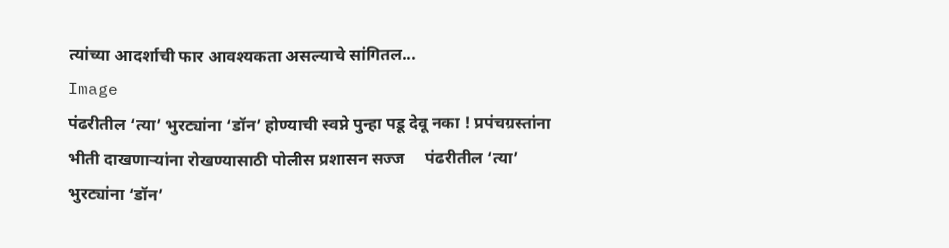त्यांच्या आदर्शाची फार आवश्यकता असल्याचे सांगितल...
Image
पंढरीतील ‘त्या’ भुरट्यांना ‘डॉन’ होण्याची स्वप्ने पुन्हा पडू देवू नका ! प्रपंचग्रस्तांना भीती दाखणार्‍यांना रोखण्यासाठी पोलीस प्रशासन सज्ज     पंढरीतील ‘त्या’ भुरट्यांना ‘डॉन’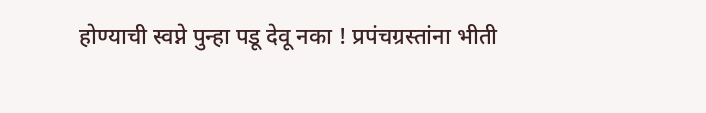होण्याची स्वप्ने पुन्हा पडू देवू नका ! प्रपंचग्रस्तांना भीती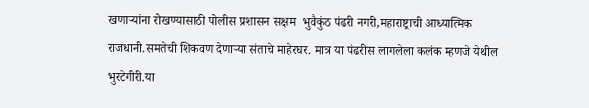खणार्‍यांना रोखण्यासाठी पोलीस प्रशासन सक्षम  भुवैकुंठ पंढरी नगरी,महाराष्ट्राची आध्यात्मिक राजधानी.समतेची शिकवण देणार्‍या संताचे माहेरघर. मात्र या पंढरीस लागलेला कलंक म्हणजे येथील भुरटेगीरी.या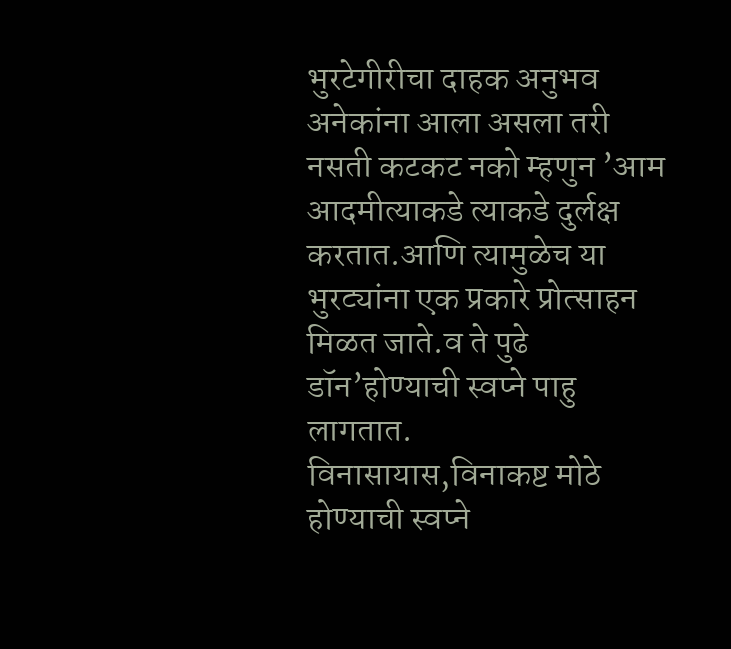भुरटेगीरीचा दाहक अनुभव अनेकांना आला असला तरी नसती कटकट नको म्हणुन ’आम आदमीत्याकडे त्याकडे दुर्लक्ष करतात.आणि त्यामुळेच या भुरट्यांना एक प्रकारे प्रोत्साहन मिळत जाते.व ते पुढे डॉन’होण्याची स्वप्ने पाहु लागतात.    विनासायास,विनाकष्ट मोठे होण्याची स्वप्ने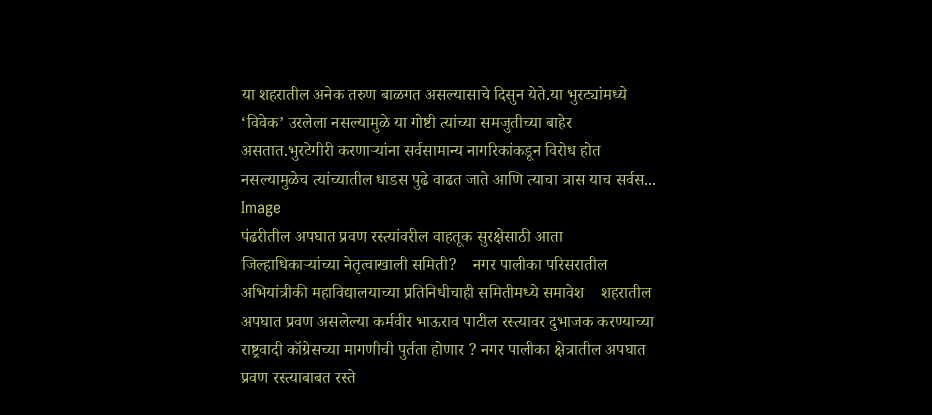या शहरातील अनेक तरुण बाळगत असल्यासाचे दिसुन येते.या भुरट्यांमध्ये ‘विवेक’ उरलेला नसल्यामुळे या गोष्टी त्यांच्या समजुतीच्या बाहेर असतात.भुरटेगीरी करणार्‍यांना सर्वसामान्य नागरिकांकडून विरोध होत नसल्यामुळेच त्यांच्यातील धाडस पुढे वाढत जाते आणि त्याचा त्रास याच सर्वस...
Image
पंढरीतील अपघात प्रवण रस्त्यांवरील वाहतूक सुरक्षेसाठी आता जिल्हाधिकार्‍यांच्या नेतृत्वाखाली समिती?    नगर पालीका परिसरातील अभियांत्रीकी महाविद्यालयाच्या प्रतिनिधीचाही समितीमध्ये समावेश    शहरातील अपघात प्रवण असलेल्या कर्मवीर भाऊराव पाटील रस्त्यावर दुभाजक करण्याच्या राष्ट्रवादी कॉग्रेसच्या मागणीची पुर्तता होणार ? नगर पालीका क्षेत्रातील अपघात प्रवण रस्त्याबाबत रस्ते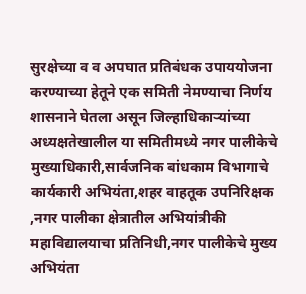सुरक्षेच्या व व अपघात प्रतिबंधक उपाययोजना करण्याच्या हेतूने एक समिती नेमण्याचा निर्णय शासनाने घेतला असून जिल्हाधिकार्‍यांच्या अध्यक्षतेखालील या समितीमध्ये नगर पालीकेचे मुख्याधिकारी,सार्वजनिक बांधकाम विभागाचे कार्यकारी अभियंता,शहर वाहतूक उपनिरिक्षक ,नगर पालीका क्षेत्रातील अभियांत्रीकी महाविद्यालयाचा प्रतिनिधी,नगर पालीकेचे मुख्य अभियंता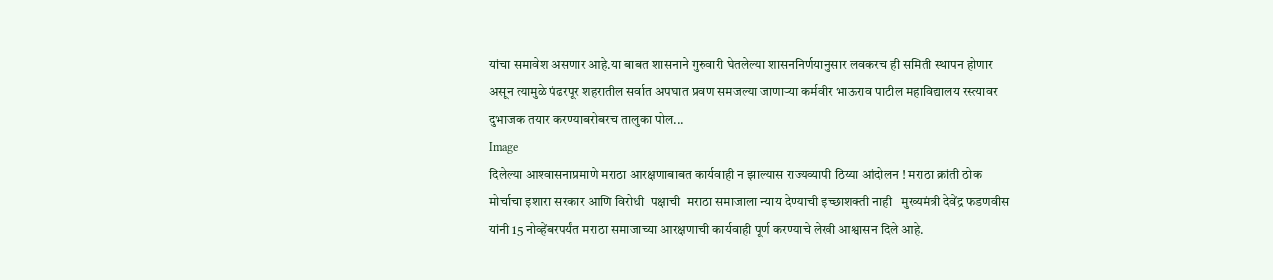यांचा समावेश असणार आहे.या बाबत शासनाने गुरुवारी घेतलेल्या शासननिर्णयानुसार लवकरच ही समिती स्थापन होणार असून त्यामुळे पंढरपूर शहरातील सर्वात अपघात प्रवण समजल्या जाणार्‍या कर्मवीर भाऊराव पाटील महाविद्यालय रस्त्यावर  दुभाजक तयार करण्याबरोबरच तालुका पोल...
Image
दिलेल्या आश्‍वासनाप्रमाणे मराठा आरक्षणाबाबत कार्यवाही न झाल्यास राज्यव्यापी ठिय्या आंदोलन ! मराठा क्रांती ठोक मोर्चाचा इशारा सरकार आणि विरोधी  पक्षाची  मराठा समाजाला न्याय देण्याची इच्छाशक्ती नाही   मुख्यमंत्री देवेंद्र फडणवीस यांनी 15 नोव्हेंबरपर्यंत मराठा समाजाच्या आरक्षणाची कार्यवाही पूर्ण करण्याचे लेखी आश्वासन दिले आहे.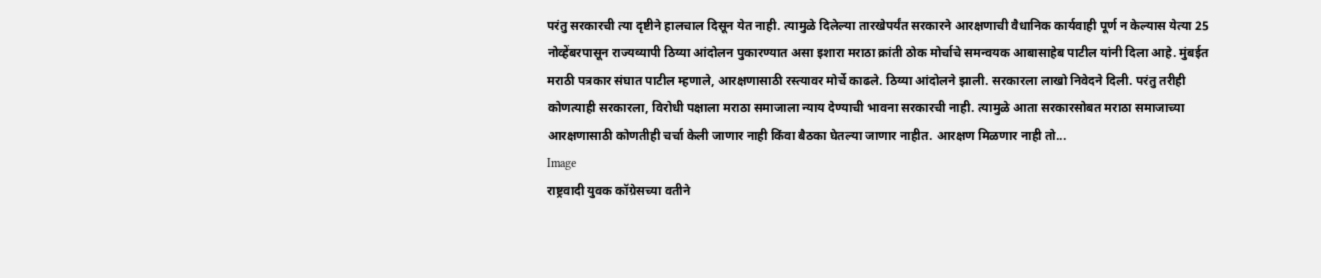परंतु सरकारची त्या दृष्टीने हालचाल दिसून येत नाही. त्यामुळे दिलेल्या तारखेपर्यंत सरकारने आरक्षणाची वैधानिक कार्यवाही पूर्ण न केल्यास येत्या 25 नोव्हेंबरपासून राज्यव्यापी ठिय्या आंदोलन पुकारण्यात असा इशारा मराठा क्रांती ठोक मोर्चाचे समन्वयक आबासाहेब पाटील यांनी दिला आहे. मुंबईत मराठी पत्रकार संघात पाटील म्हणाले, आरक्षणासाठी रस्त्यावर मोर्चे काढले. ठिय्या आंदोलने झाली. सरकारला लाखो निवेदने दिली. परंतु तरीही कोणत्याही सरकारला, विरोधी पक्षाला मराठा समाजाला न्याय देण्याची भावना सरकारची नाही. त्यामुळे आता सरकारसोबत मराठा समाजाच्या आरक्षणासाठी कोणतीही चर्चा केली जाणार नाही किंवा बैठका घेतल्या जाणार नाहीत. आरक्षण मिळणार नाही तो...
Image
राष्ट्रवादी युवक कॉग्रेसच्या वतीने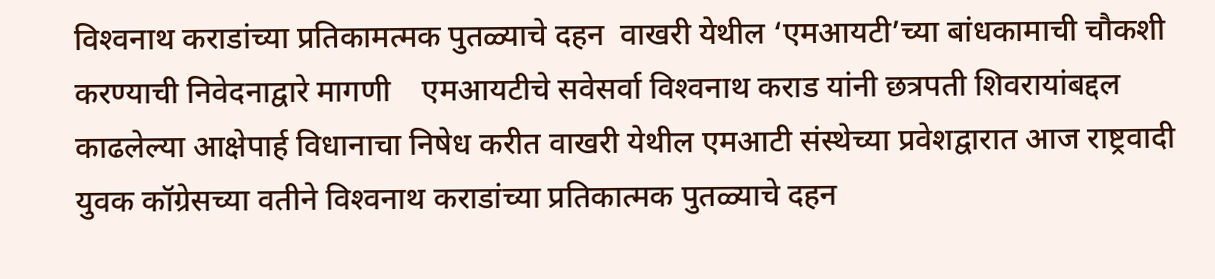विश्‍वनाथ कराडांच्या प्रतिकामत्मक पुतळ्याचे दहन  वाखरी येथील ‘एमआयटी’च्या बांधकामाची चौकशी करण्याची निवेदनाद्वारे मागणी    एमआयटीचे सवेसर्वा विश्‍वनाथ कराड यांनी छत्रपती शिवरायांबद्दल काढलेल्या आक्षेपार्ह विधानाचा निषेध करीत वाखरी येथील एमआटी संस्थेच्या प्रवेशद्वारात आज राष्ट्रवादी युवक कॉग्रेसच्या वतीने विश्‍वनाथ कराडांच्या प्रतिकात्मक पुतळ्याचे दहन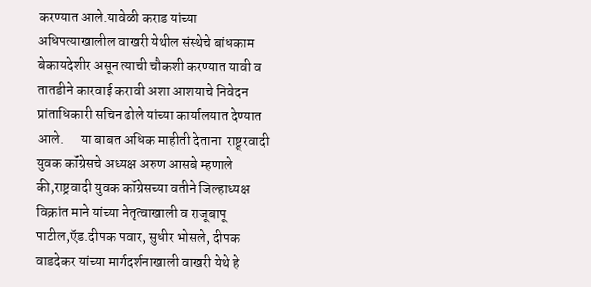करण्यात आले.यावेळी कराड यांच्या अधिपत्याखालील वाखरी येथील संस्थेचे बांधकाम बेकायदेशीर असून त्याची चौकशी करण्यात यावी व तातडीने कारवाई करावी अशा आशयाचे निवेदन प्रांताधिकारी सचिन ढोले यांच्या कार्यालयात देण्यात आले.      या बाबत अधिक माहीती देताना  राष्ट्र्रवादी युवक कॉंग्रेसचे अध्यक्ष अरुण आसबे म्हणाले की,राष्ट्रवादी युवक कॉग्रेसच्या वतीने जिल्हाध्यक्ष विक्रांत माने यांच्या नेतृत्वाखाली व राजूबापू पाटील,ऍड.दीपक पवार, सुधीर भोसले, दीपक वाडदेकर यांच्या मार्गदर्शनाखाली वाखरी येथे हे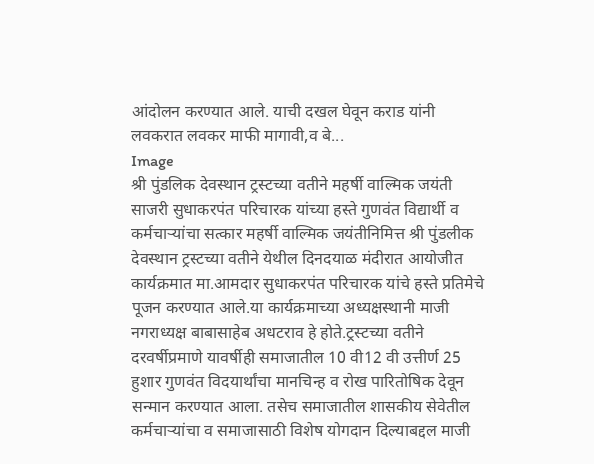आंदोलन करण्यात आले. याची दखल घेवून कराड यांनी लवकरात लवकर माफी मागावी,व बे...
Image
श्री पुंडलिक देवस्थान ट्रस्टच्या वतीने महर्षी वाल्मिक जयंती साजरी सुधाकरपंत परिचारक यांच्या हस्ते गुणवंत विद्यार्थी व कर्मचार्‍यांचा सत्कार महर्षी वाल्मिक जयंतीनिमित्त श्री पुंडलीक देवस्थान ट्रस्टच्या वतीने येथील दिनदयाळ मंदीरात आयोजीत कार्यक्रमात मा.आमदार सुधाकरपंत परिचारक यांचे हस्ते प्रतिमेचे पूजन करण्यात आले.या कार्यक्रमाच्या अध्यक्षस्थानी माजी नगराध्यक्ष बाबासाहेब अधटराव हे होते.ट्रस्टच्या वतीने दरवर्षीप्रमाणे यावर्षीही समाजातील 10 वी12 वी उत्तीर्ण 25  हुशार गुणवंत विदयार्थांचा मानचिन्ह व रोख पारितोषिक देवून सन्मान करण्यात आला. तसेच समाजातील शासकीय सेवेतील  कर्मचार्‍यांचा व समाजासाठी विशेष योगदान दिल्याबद्दल माजी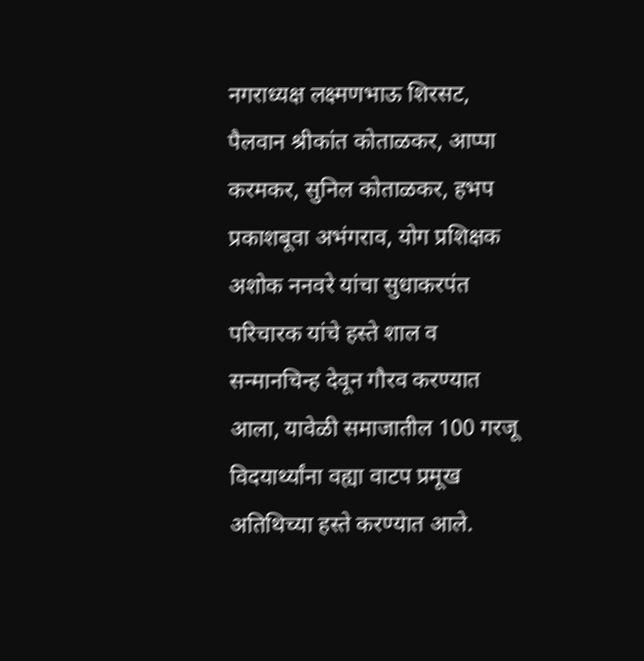नगराध्यक्ष लक्ष्मणभाऊ शिरसट, पैलवान श्रीकांत कोताळकर, आप्पा करमकर, सुनिल कोताळकर, हभप प्रकाशबूवा अभंगराव, योग प्रशिक्षक अशोक ननवरे यांचा सुधाकरपंत परिचारक यांचे हस्ते शाल व सन्मानचिन्ह देवून गौरव करण्यात आला, यावेळी समाजातील 100 गरजू विदयार्थ्यांना वह्या वाटप प्रमूख अतिथिच्या हस्ते करण्यात आले.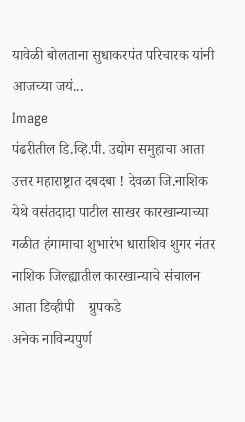यावेळी बोलताना सुधाकरपंत परिचारक यांनी आजच्या जयं...
Image
पंढरीतील डि.व्हि.पी. उद्योग समुहाचा आता उत्तर महाराष्ट्रात दबदबा ! देवळा जि.नाशिक येथे वसंतदादा पाटील साखर कारखान्याच्या गळीत हंगामाचा शुभारंभ धाराशिव शुगर नंतर नाशिक जिल्ह्यातील कारखान्याचे संचालन आता डिव्हीपी    ग्रुपकडे                            अनेक नाविन्यपुर्ण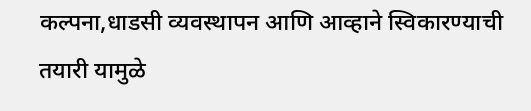कल्पना,धाडसी व्यवस्थापन आणि आव्हाने स्विकारण्याची तयारी यामुळे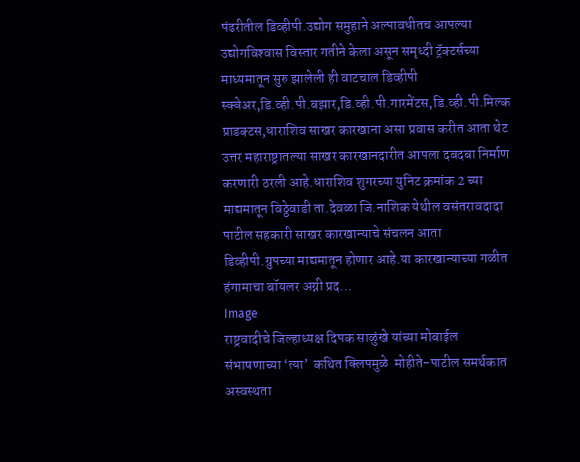पंढरीतील डिव्हीपी.उद्योग समुहाने अल्पावधीतच आपल्या उद्योगविश्‍वास विस्तार गतीने केला असून समृध्दी ट्रॅक्टर्सच्या माध्यमातून सुरु झालेली ही वाटचाल डिव्हीपी स्क्वेअर,डि.व्ही.पी.बझार,डि.व्ही.पी.गारमेंटस,डि.व्ही.पी.मिल्क प्राडक्टस,धाराशिव साखर कारखाना असा प्रवास करीत आता थेट उत्तर महाराष्ट्रातल्या साखर कारखानदारीत आपला दबदबा निर्माण करणारी ठरली आहे.धाराशिव शुगरच्या युनिट क्रमांक 2 च्या माद्यमातून विठ्ठेवाडी ता.देवळा जि.नाशिक येथील वसंतरावदादा पाटील सहकारी साखर कारखान्याचे संचलन आता डिव्हीपी.ग्रुपच्या माद्यमातून होणार आहे.या कारखान्याच्या गळीत हंगामाचा बॉयलर अग्नी प्रद...
Image
राष्ट्रवादीचे जिल्हाध्यक्ष दिपक साळुंखे यांच्या मोबाईल संभाषणाच्या ‘त्या’  कथित क्लिपमुळे  मोहीते-पाटील समर्थकात अस्वस्थता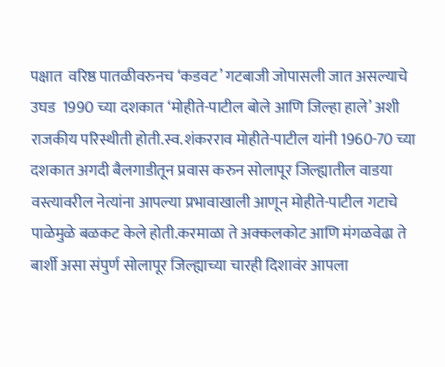पक्षात  वरिष्ठ पातळीवरुनच ‘कडवट’ गटबाजी जोपासली जात असल्याचे उघड  1990 च्या दशकात ‘मोहीते-पाटील बोले आणि जिल्हा हाले’ अशी राजकीय परिस्थीती होती.स्व.शंकरराव मोहीते-पाटील यांनी 1960-70 च्या दशकात अगदी बैलगाडीतून प्रवास करुन सोलापूर जिल्ह्यातील वाडया वस्त्यावरील नेत्यांना आपल्या प्रभावाखाली आणून मोहीते-पाटील गटाचे पाळेमुळे बळकट केले होती.करमाळा ते अक्कलकोट आणि मंगळवेढा ते बार्शी असा संपुर्ण सोलापूर जिल्ह्याच्या चारही दिशावंर आपला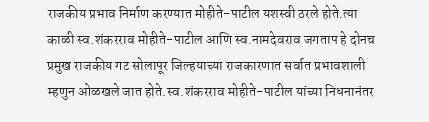राजकीय प्रभाव निर्माण करण्यात मोहीते-पाटील यशस्वी ठरले होते.त्या काळी स्व.शंकरराव मोहीते-पाटील आणि स्व.नामदेवराव जगताप हे दोनच प्रमुख राजकीय गट सोलापूर जिल्हयाच्या राजकारणात सर्वात प्रभावशाली म्हणुन ओळखले जात होते.स्व.शंकरराव मोहीते-पाटील यांच्या निधनानंतर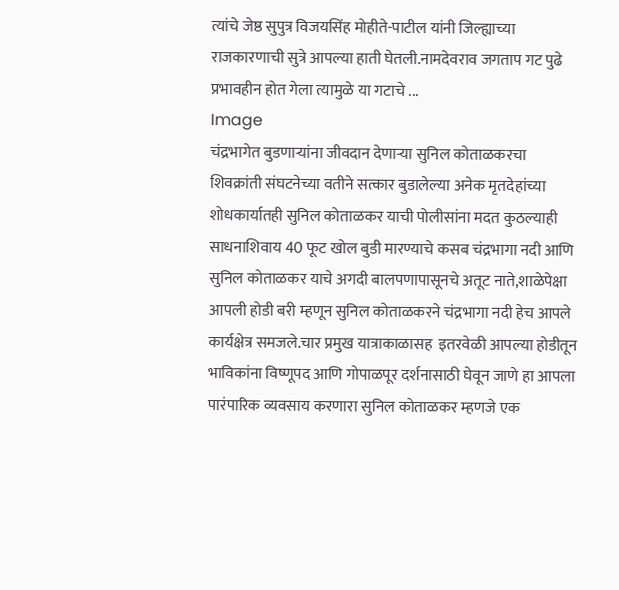त्यांचे जेष्ठ सुपुत्र विजयसिंह मोहीते-पाटील यांनी जिल्ह्याच्या राजकारणाची सुत्रे आपल्या हाती घेतली.नामदेवराव जगताप गट पुढे प्रभावहीन होत गेला त्यामुळे या गटाचे ...
Image
चंद्रभागेत बुडणार्‍यांना जीवदान देणार्‍या सुनिल कोताळकरचा शिवक्रांती संघटनेच्या वतीने सत्कार बुडालेल्या अनेक मृतदेहांच्या शोधकार्यातही सुनिल कोताळकर याची पोलीसांना मदत कुठल्याही साधनाशिवाय 40 फूट खोल बुडी मारण्याचे कसब चंद्रभागा नदी आणि सुनिल कोताळकर याचे अगदी बालपणापासूनचे अतूट नाते,शाळेपेक्षा आपली होडी बरी म्हणून सुनिल कोताळकरने चंद्रभागा नदी हेच आपले कार्यक्षेत्र समजले.चार प्रमुख यात्राकाळासह  इतरवेळी आपल्या होडीतून भाविकांना विष्णूपद आणि गोपाळपूर दर्शनासाठी घेवून जाणे हा आपला पारंपारिक व्यवसाय करणारा सुनिल कोताळकर म्हणजे एक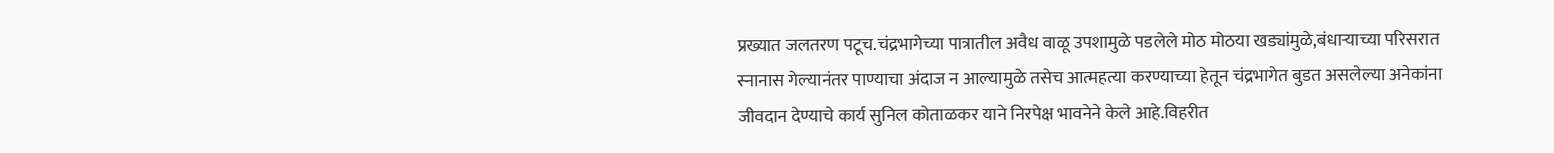प्रख्यात जलतरण पटूच.चंद्रभागेच्या पात्रातील अवैध वाळू उपशामुळे पडलेले मोठ मोठया खड्यांमुळे,बंधार्‍याच्या परिसरात स्नानास गेल्यानंतर पाण्याचा अंदाज न आल्यामुळे तसेच आत्महत्या करण्याच्या हेतून चंद्रभागेत बुडत असलेल्या अनेकांना जीवदान देण्याचे कार्य सुनिल कोताळकर याने निरपेक्ष भावनेने केले आहे.विहरीत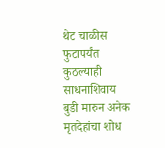थेट चाळीस फुटापर्यंत कुठल्याही साधनाशिवाय बुडी मारुन अनेक मृतदेहांचा शोध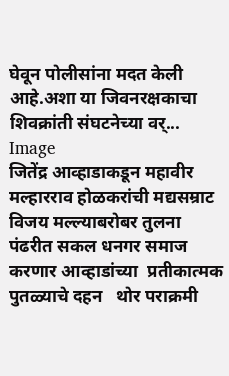घेवून पोलीसांना मदत केली आहे.अशा या जिवनरक्षकाचा शिवक्रांती संघटनेच्या वर्...
Image
जितेंद्र आव्हाडाकडून महावीर मल्हारराव होळकरांची मद्यसम्राट विजय मल्ल्याबरोबर तुलना  पंढरीत सकल धनगर समाज करणार आव्हाडांच्या  प्रतीकात्मक  पुतळ्याचे दहन   थोर पराक्रमी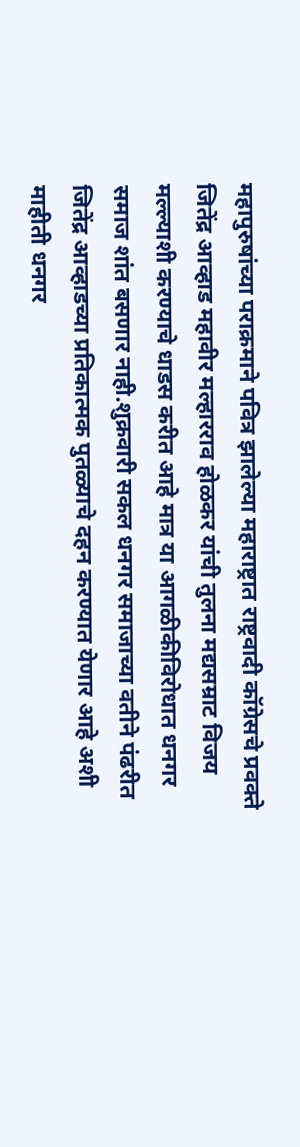महापुरुषांच्या पराक्रमाने पवित्र झालेल्या महाराष्ट्रात राष्ट्रवादी कॉग्रेसचे प्रवक्ते जितेंद्र आव्हाड महावीर मल्हारराव होळकर यांची तुलना मद्यसम्राट विजय मल्ल्याशी करण्याचे धाडस करीत आहे मात्र या आगळीकीविरोधात धनगर समाज शांत बसणार नाही.शुक्रवारी सकल धनगर समाजाच्या वतीने पंढरीत जितेंद्र आव्हाडच्या प्रतिकात्मक पुतळ्याचे दहन करण्यात येणार आहे अशी माहीती धनगर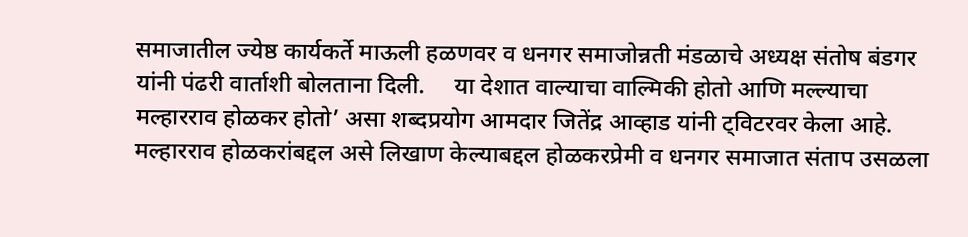समाजातील ज्येष्ठ कार्यकर्ते माऊली हळणवर व धनगर समाजोन्नती मंडळाचे अध्यक्ष संतोष बंडगर यांनी पंढरी वार्ताशी बोलताना दिली.     या देशात वाल्याचा वाल्मिकी होतो आणि मल्ल्याचा मल्हारराव होळकर होतो’ असा शब्दप्रयोग आमदार जितेंद्र आव्हाड यांनी ट्विटरवर केला आहे. मल्हारराव होळकरांबद्दल असे लिखाण केल्याबद्दल होळकरप्रेमी व धनगर समाजात संताप उसळला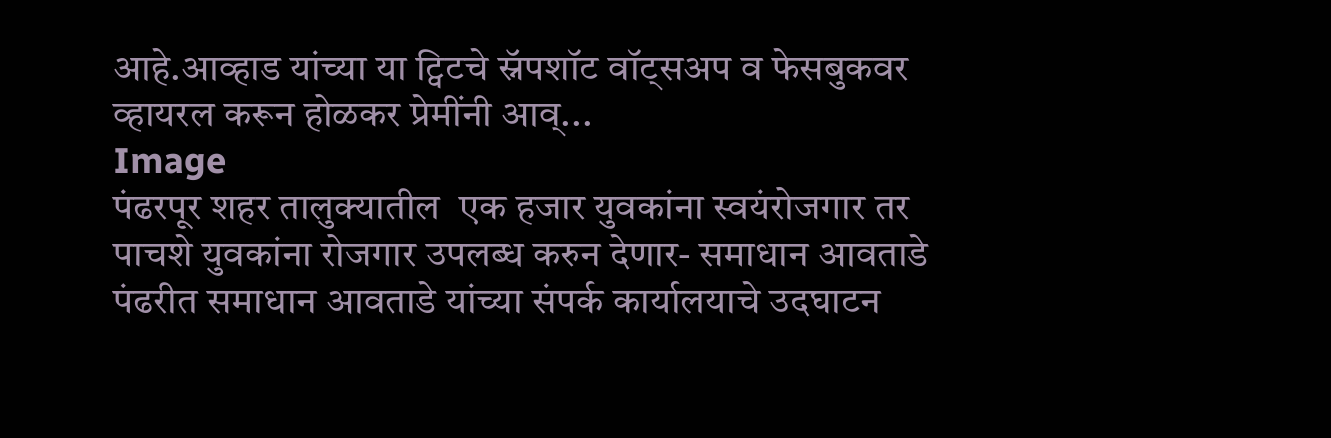आहे.आव्हाड यांच्या या ट्विटचे स्नॅपशॉट वॉट्सअप व फेसबुकवर व्हायरल करून होळकर प्रेमींनी आव्...
Image
पंढरपूर शहर तालुक्यातील  एक हजार युवकांना स्वयंरोजगार तर पाचशे युवकांना रोजगार उपलब्ध करुन देणार- समाधान आवताडे    पंढरीत समाधान आवताडे यांच्या संपर्क कार्यालयाचे उदघाटन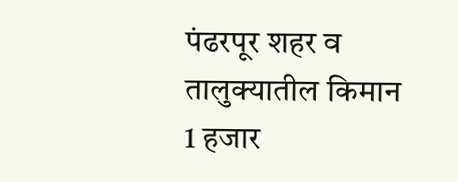पंढरपूर शहर व तालुक्यातील किमान 1 हजार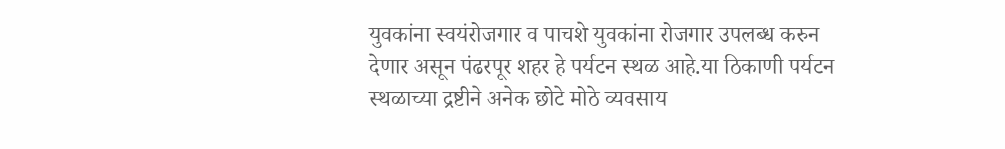युवकांना स्वयंरोजगार व पाचशे युवकांना रोजगार उपलब्ध करुन देणार असून पंढरपूर शहर हे पर्यटन स्थळ आहे.या ठिकाणी पर्यटन स्थळाच्या द्रष्टीने अनेक छोटे मोठे व्यवसाय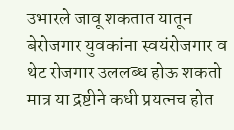उभारले जावू शकतात यातून बेरोजगार युवकांना स्वयंरोजगार व  थेट रोजगार उललब्ध होऊ शकतो मात्र या द्रष्टीने कधी प्रयत्नच होत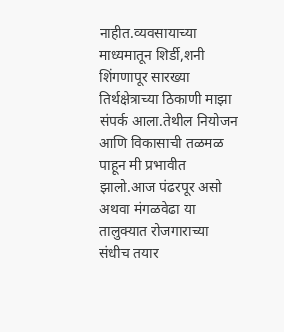नाहीत.व्यवसायाच्या माध्यमातून शिर्डी,शनी शिंगणापूर सारख्या तिर्थक्षेत्राच्या ठिकाणी माझा संपर्क आला.तेथील नियोजन आणि विकासाची तळमळ पाहून मी प्रभावीत झालो.आज पंढरपूर असो अथवा मंगळवेढा या तालुक्यात रोजगाराच्या संधीच तयार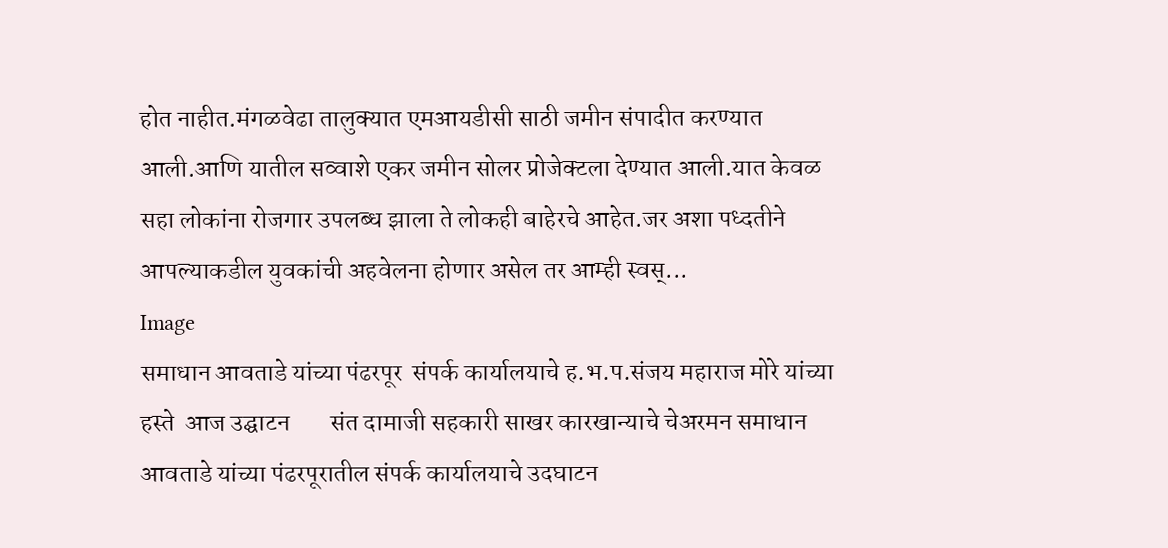होत नाहीत.मंगळवेढा तालुक्यात एमआयडीसी साठी जमीन संपादीत करण्यात आली.आणि यातील सव्वाशे एकर जमीन सोलर प्रोजेक्टला देण्यात आली.यात केवळ सहा लोकांना रोजगार उपलब्ध झाला ते लोकही बाहेरचे आहेत.जर अशा पध्दतीने आपल्याकडील युवकांची अहवेलना होणार असेल तर आम्ही स्वस्...
Image
समाधान आवताडे यांच्या पंढरपूर  संपर्क कार्यालयाचे ह.भ.प.संजय महाराज मोरे यांच्या हस्ते  आज उद्घाटन        संत दामाजी सहकारी साखर कारखान्याचे चेअरमन समाधान आवताडे यांच्या पंढरपूरातील संपर्क कार्यालयाचे उदघाटन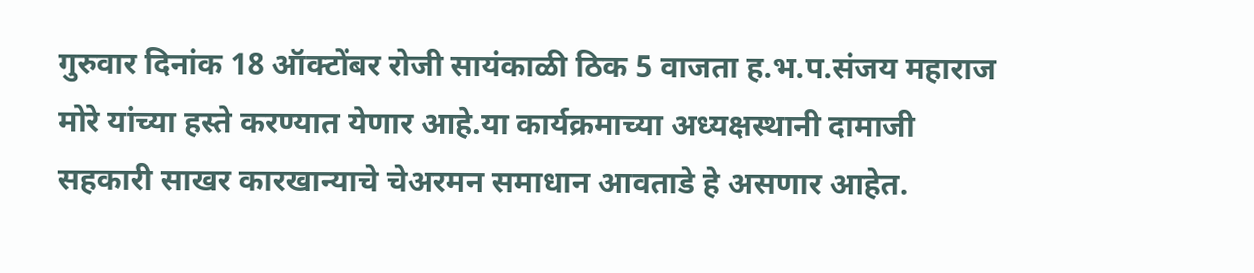गुरुवार दिनांक 18 ऑक्टोंबर रोजी सायंकाळी ठिक 5 वाजता ह.भ.प.संजय महाराज मोरे यांच्या हस्ते करण्यात येणार आहे.या कार्यक्रमाच्या अध्यक्षस्थानी दामाजी सहकारी साखर कारखान्याचे चेअरमन समाधान आवताडे हे असणार आहेत.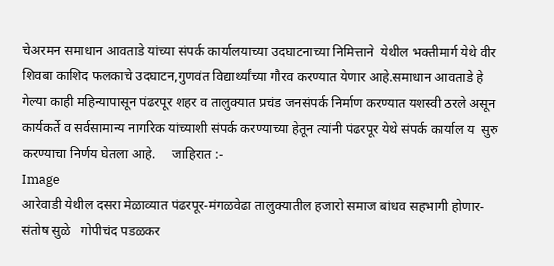चेअरमन समाधान आवताडे यांच्या संपर्क कार्यालयाच्या उदघाटनाच्या निमित्ताने  येथील भक्तीमार्ग येथे वीर शिवबा काशिद फलकाचे उदघाटन,गुणवंत विद्यार्थ्यांच्या गौरव करण्यात येणार आहे.समाधान आवताडे हे गेल्या काही महिन्यापासून पंढरपूर शहर व तालुक्यात प्रचंड जनसंपर्क निर्माण करण्यात यशस्वी ठरले असून कार्यकर्ते व सर्वसामान्य नागरिक यांच्याशी संपर्क करण्याच्या हेतून त्यांनी पंढरपूर येथे संपर्क कार्याल य  सुरु करण्याचा निर्णय घेतला आहे.     जाहिरात :-
Image
आरेवाडी येथील दसरा मेळाव्यात पंढरपूर-मंगळवेढा तालुक्यातील हजारो समाज बांधव सहभागी होणार- संतोष सुळे   गोपीचंद पडळकर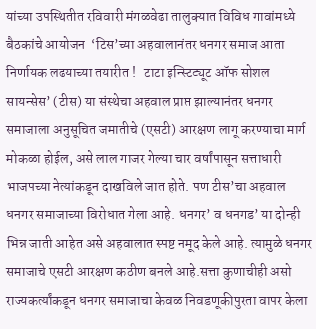यांच्या उपस्थितीत रविवारी मंगळवेढा तालुक्यात विविध गावांमध्ये बैठकांचे आयोजन  ‘टिस’च्या अहवालानंतर धनगर समाज आता निर्णायक लढयाच्या तयारीत !   टाटा इन्स्टिट्यूट ऑफ सोशल सायन्सेस’ (टीस) या संस्थेचा अहवाल प्राप्त झाल्यानंतर धनगर समाजाला अनुसूचित जमातीचे (एसटी) आरक्षण लागू करण्याचा मार्ग मोकळा होईल, असे लाल गाजर गेल्या चार वर्षांपासून सत्ताधारी भाजपच्या नेत्यांकडून दाखविले जात होते. पण टीस’चा अहवाल धनगर समाजाच्या विरोधात गेला आहे. धनगर’ व धनगड’ या दोन्ही भिन्न जाती आहेत असे अहवालात स्पष्ट नमूद केले आहे. त्यामुळे धनगर समाजाचे एसटी आरक्षण कठीण बनले आहे.सत्ता कुणाचीही असो राज्यकर्त्यांकडून धनगर समाजाचा केवळ निवडणूकीपुरता वापर केला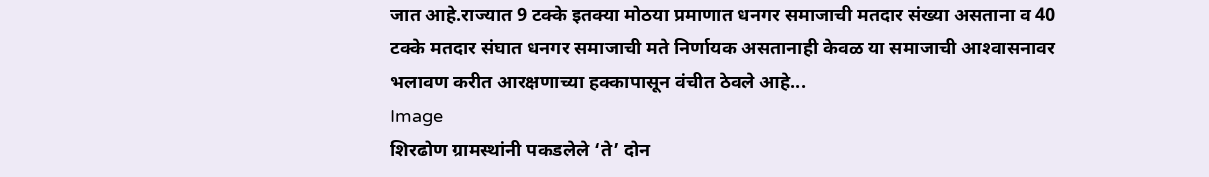जात आहे.राज्यात 9 टक्के इतक्या मोठया प्रमाणात धनगर समाजाची मतदार संख्या असताना व 40 टक्के मतदार संघात धनगर समाजाची मते निर्णायक असतानाही केवळ या समाजाची आश्‍वासनावर भलावण करीत आरक्षणाच्या हक्कापासून वंचीत ठेवले आहे...
Image
शिरढोण ग्रामस्थांनी पकडलेले ‘ते’ दोन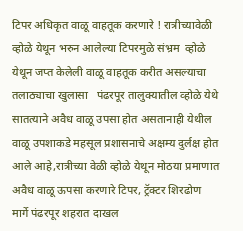टिपर अधिकृत वाळू वाहतूक करणारे ! रात्रीच्यावेळी व्होळे येथून भरुन आलेल्या टिपरमुळे संभ्रम  व्होळे येथून जप्त केलेली वाळू वाहतूक करीत असल्याचा तलाठ्याचा खुलासा   पंढरपूर तालुक्यातील व्होळे येथे सातत्याने अवैध वाळू उपसा होत असतानाही येथील वाळू उपशाकडे महसूल प्रशासनाचे अक्षम्य दुर्लक्ष होत आले आहे,रात्रीच्या वेळी व्होळे येथून मोठया प्रमाणात अवैध वाळू ऊपसा करणारे टिपर, ट्रॅक्टर शिरढोण मार्गे पंढरपूर शहरात दाखल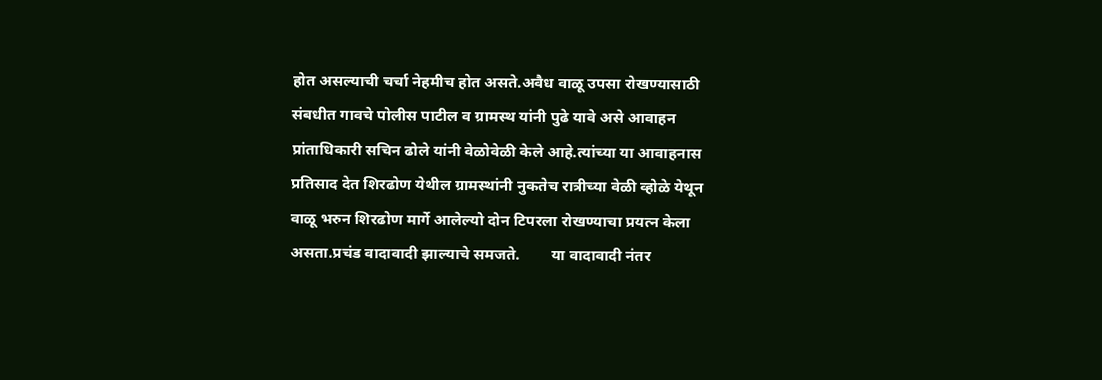होत असल्याची चर्चा नेहमीच होत असते.अवैध वाळू उपसा रोखण्यासाठी  संबधीत गावचे पोलीस पाटील व ग्रामस्थ यांनी पुढे यावे असे आवाहन प्रांताधिकारी सचिन ढोले यांनी वेळोवेळी केले आहे.त्यांच्या या आवाहनास प्रतिसाद देत शिरढोण येथील ग्रामस्थांनी नुकतेच रात्रीच्या वेळी व्होळे येथून वाळू भरुन शिरढोण मार्गे आलेल्यो दोन टिपरला रोखण्याचा प्रयत्न केला असता.प्रचंड वादावादी झाल्याचे समजते.        या वादावादी नंतर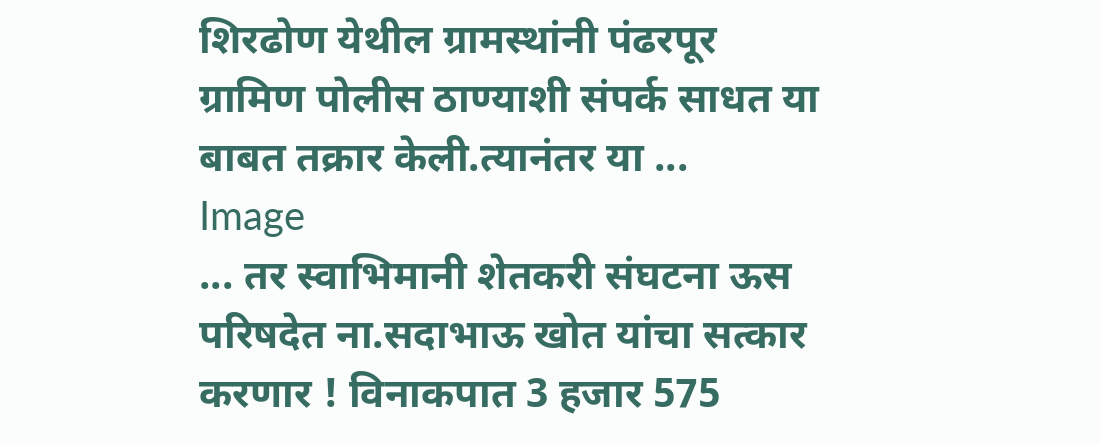शिरढोण येथील ग्रामस्थांनी पंढरपूर ग्रामिण पोलीस ठाण्याशी संपर्क साधत या बाबत तक्रार केली.त्यानंतर या ...
Image
... तर स्वाभिमानी शेतकरी संघटना ऊस परिषदेत ना.सदाभाऊ खोत यांचा सत्कार करणार ! विनाकपात 3 हजार 575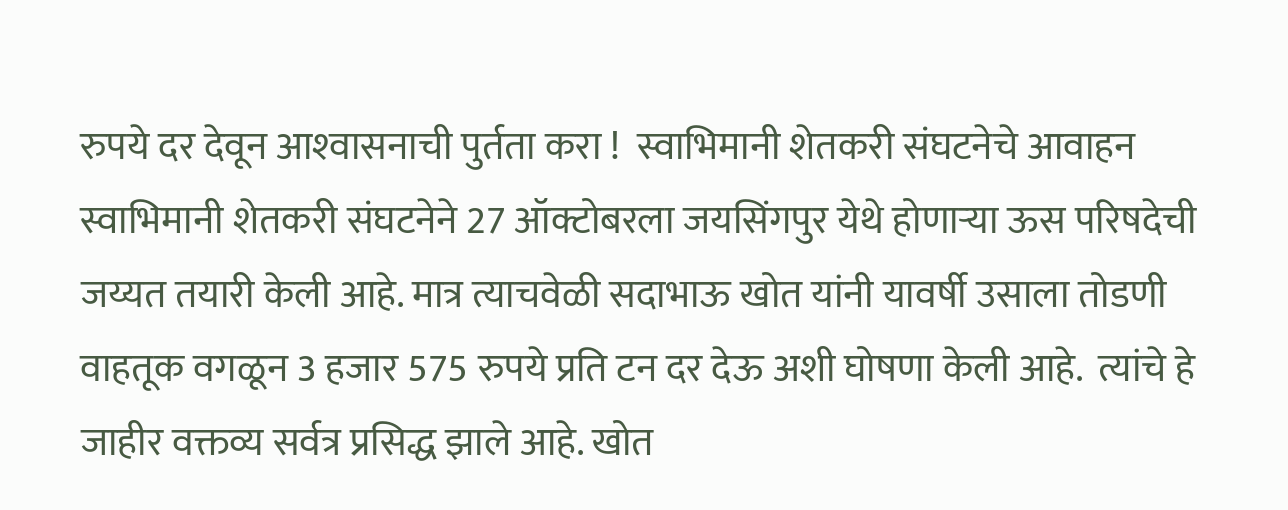रुपये दर देवून आश्‍वासनाची पुर्तता करा !  स्वाभिमानी शेतकरी संघटनेचे आवाहन    स्वाभिमानी शेतकरी संघटनेने 27 ऑक्टोबरला जयसिंगपुर येथे होणार्‍या ऊस परिषदेची जय्यत तयारी केली आहे. मात्र त्याचवेळी सदाभाऊ खोत यांनी यावर्षी उसाला तोडणी वाहतूक वगळून 3 हजार 575 रुपये प्रति टन दर देऊ अशी घोषणा केली आहे.  त्यांचे हे जाहीर वक्तव्य सर्वत्र प्रसिद्ध झाले आहे. खोत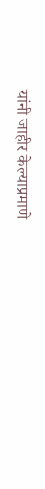यांनी जाहीर केल्याप्रमाणे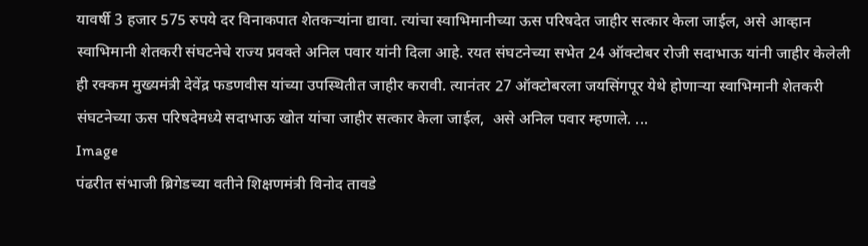यावर्षी 3 हजार 575 रुपये दर विनाकपात शेतकर्‍यांना द्यावा. त्यांचा स्वाभिमानीच्या ऊस परिषदेत जाहीर सत्कार केला जाईल, असे आव्हान स्वाभिमानी शेतकरी संघटनेचे राज्य प्रवक्ते अनिल पवार यांनी दिला आहे. रयत संघटनेच्या सभेत 24 ऑक्टोबर रोजी सदाभाऊ यांनी जाहीर केलेली ही रक्कम मुख्यमंत्री देवेंद्र फडणवीस यांच्या उपस्थितीत जाहीर करावी. त्यानंतर 27 ऑक्टोबरला जयसिंगपूर येथे होणार्‍या स्वाभिमानी शेतकरी संघटनेच्या ऊस परिषदेमध्ये सदाभाऊ खोत यांचा जाहीर सत्कार केला जाईल,  असे अनिल पवार म्हणाले. ...
Image
पंढरीत संभाजी ब्रिगेडच्या वतीने शिक्षणमंत्री विनोद तावडे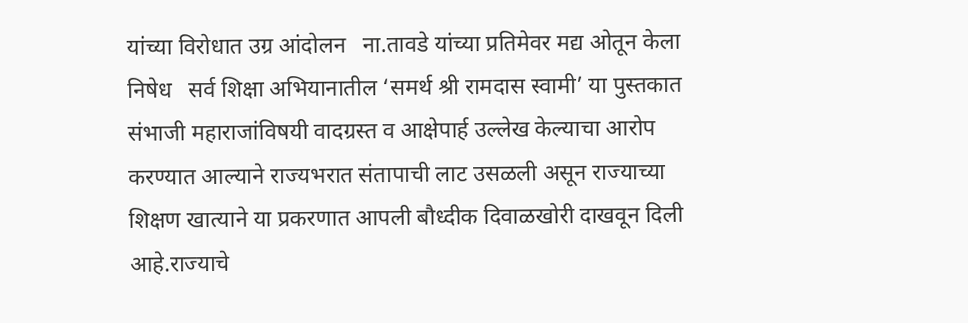यांच्या विरोधात उग्र आंदोलन   ना.तावडे यांच्या प्रतिमेवर मद्य ओतून केला निषेध   सर्व शिक्षा अभियानातील ‘समर्थ श्री रामदास स्वामी’ या पुस्तकात संभाजी महाराजांविषयी वादग्रस्त व आक्षेपार्ह उल्लेख केल्याचा आरोप करण्यात आल्याने राज्यभरात संतापाची लाट उसळली असून राज्याच्या शिक्षण खात्याने या प्रकरणात आपली बौध्दीक दिवाळखोरी दाखवून दिली आहे.राज्याचे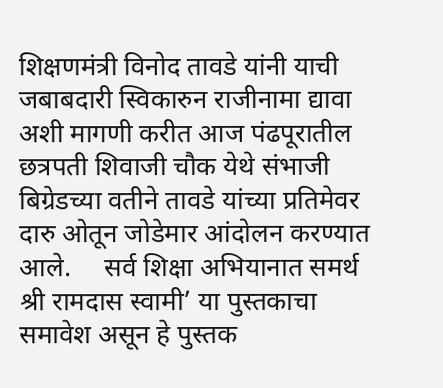शिक्षणमंत्री विनोद तावडे यांनी याची जबाबदारी स्विकारुन राजीनामा द्यावा अशी मागणी करीत आज पंढपूरातील छत्रपती शिवाजी चौक येथे संभाजी बिग्रेडच्या वतीने तावडे यांच्या प्रतिमेवर दारु ओतून जोडेमार आंदोलन करण्यात आले.     सर्व शिक्षा अभियानात समर्थ श्री रामदास स्वामी’ या पुस्तकाचा समावेश असून हे पुस्तक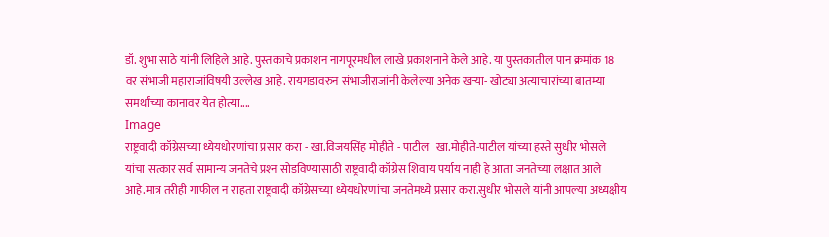डॉ. शुभा साठे यांनी लिहिले आहे. पुस्तकाचे प्रकाशन नागपूरमधील लाखे प्रकाशनाने केले आहे. या पुस्तकातील पान क्रमांक 18 वर संभाजी महाराजांविषयी उल्लेख आहे. रायगडावरुन संभाजीराजांनी केलेल्या अनेक खर्‍या- खोट्या अत्याचारांच्या बातम्या समर्थांच्या कानावर येत होत्या....
Image
राष्ट्रवादी कॉग्रेसच्या ध्येयधोरणांचा प्रसार करा - खा.विजयसिंह मोहीते - पाटील   खा.मोहीते-पाटील यांच्या हस्ते सुधीर भोसले यांचा सत्कार सर्व सामान्य जनतेचे प्रश्‍न सोडविण्यासाठी राष्ट्रवादी कॉग्रेस शिवाय पर्याय नाही हे आता जनतेच्या लक्षात आले आहे.मात्र तरीही गाफील न राहता राष्ट्रवादी कॉग्रेसच्या ध्येयधोरणांचा जनतेमध्ये प्रसार करा.सुधीर भोसले यांनी आपल्या अध्यक्षीय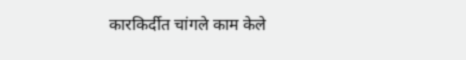कारकिर्दीत चांगले काम केले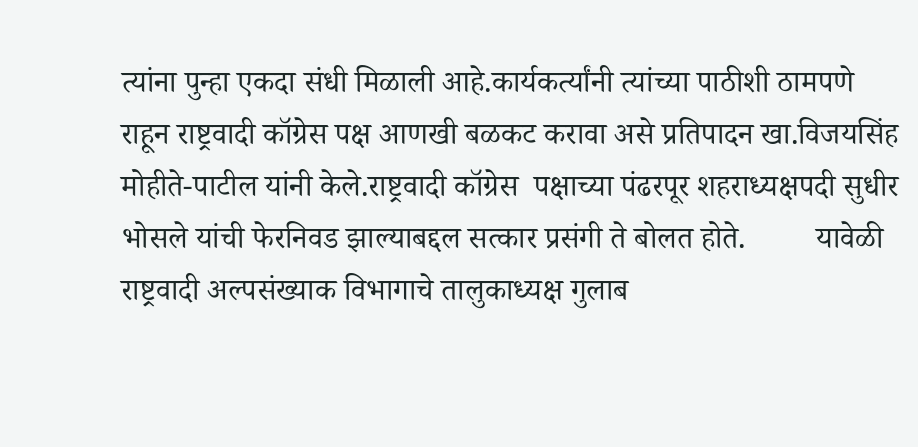त्यांना पुन्हा एकदा संधी मिळाली आहे.कार्यकर्त्यांनी त्यांच्या पाठीशी ठामपणे राहून राष्ट्रवादी कॉग्रेस पक्ष आणखी बळकट करावा असे प्रतिपादन खा.विजयसिंह मोहीते-पाटील यांनी केले.राष्ट्रवादी कॉग्रेस  पक्षाच्या पंढरपूर शहराध्यक्षपदी सुधीर भोसले यांची फेरनिवड झाल्याबद्दल सत्कार प्रसंगी ते बोलत होते.         यावेळी राष्ट्रवादी अल्पसंख्याक विभागाचे तालुकाध्यक्ष गुलाब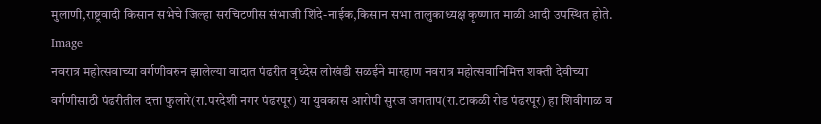मुलाणी,राष्ट्रवादी किसान सभेचे जिल्हा सरचिटणीस संभाजी शिंदे-नाईक,किसान सभा तालुकाध्यक्ष कृष्णात माळी आदी उपस्थित होते.
Image
नवरात्र महोत्सवाच्या वर्गणीवरुन झालेल्या वादात पंढरीत वृध्देस लोखंडी सळईने मारहाण नवरात्र महोत्सवानिमित्त शक्ती देवीच्या वर्गणीसाठी पंढरीतील दत्ता फुलारे(रा.परदेशी नगर पंढरपूर) या युवकास आरोपी सुरज जगताप(रा.टाकळी रोड पंढरपूर) हा शिवीगाळ व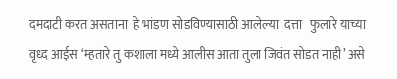दमदाटी करत असताना  हे भांडण सोडविण्यासाठी आलेल्या  दत्ता   फुलारे याच्या वृध्द आईस ‘म्हतारे तु कशाला मध्ये आलीस आता तुला जिवंत सोडत नाही’ असे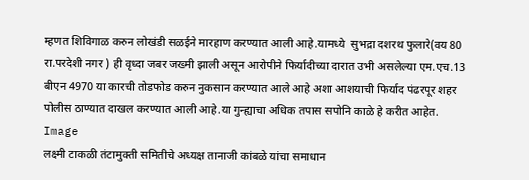म्हणत शिविगाळ करुन लोखंडी सळईने मारहाण करण्यात आली आहे.यामध्ये  सुभद्रा दशरथ फुलारे(वय 80 रा.परदेशी नगर ) ही वृध्दा जबर जख्मी झाली असून आरोपीने फिर्यादीच्या दारात उभी असलेल्या एम.एच.13 बीएन 4970 या कारची तोडफोड करुन नुकसान करण्यात आले आहे अशा आशयाची फिर्याद पंढरपूर शहर पोलीस ठाण्यात दाखल करण्यात आली आहे.या गुन्ह्याचा अधिक तपास सपोनि काळे हे करीत आहेत.
Image
लक्ष्मी टाकळी तंटामुक्ती समितीचे अध्यक्ष तानाजी कांबळे यांचा समाधान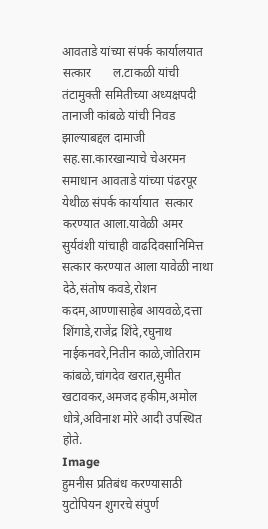आवताडे यांच्या संपर्क कार्यालयात सत्कार       ल.टाकळी यांची तंटामुक्ती समितीच्या अध्यक्षपदी  तानाजी कांबळे यांची निवड झाल्याबद्दल दामाजी सह.सा.कारखान्याचे चेअरमन समाधान आवताडे यांच्या पंढरपूर येथीळ संपर्क कार्यायात  सत्कार करण्यात आला.यावेळी अमर सुर्यवंशी यांचाही वाढदिवसानिमित्त सत्कार करण्यात आला यावेळी नाथा देठे,संतोष कवडे,रोशन कदम,आण्णासाहेब आयवळे,दत्ता शिंगाडे,राजेंद्र शिंदे,रघुनाथ नाईकनवरे,नितीन काळे,जोतिराम कांबळे,चांगदेव खरात,सुमीत खटावकर,अमजद हकीम,अमोल धोत्रे,अविनाश मोरे आदी उपस्थित होते.
Image
हुमनीस प्रतिबंध करण्यासाठी युटोपियन शुगरचे संपुर्ण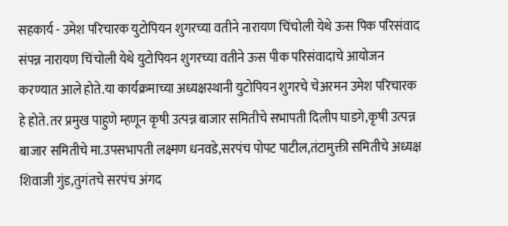सहकार्य - उमेश परिचारक युटोपियन शुगरच्या वतीने नारायण चिंचोली येथे ऊस पिक परिसंवाद संपन्न नारायण चिंचोली येथे युटोपियन शुगरच्या वतीने ऊस पीक परिसंवादाचे आयोजन करण्यात आले होते.या कार्यक्रमाच्या अध्यक्षस्थानी युटोपियन शुगरचे चेअरमन उमेश परिचारक हे होते.तर प्रमुख पाहुणे म्हणून कृषी उत्पन्न बाजार समितीचे सभापती दिलीप घाडगे,कृषी उत्पन्न बाजार समितीचे मा.उपसभापती लक्ष्मण धनवडे,सरपंच पोपट पाटील,तंटामुक्ती समितीचे अध्यक्ष शिवाजी गुंड,तुगंतचे सरपंच अंगद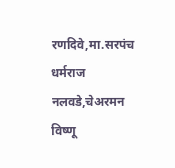रणदिवे,मा.सरपंच धर्मराज नलवडे,चेअरमन विष्णू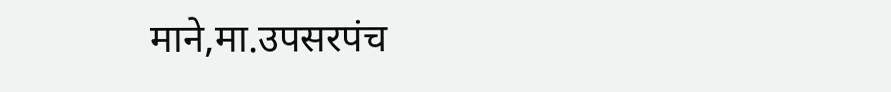माने,मा.उपसरपंच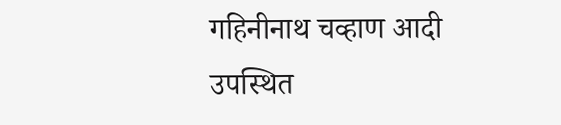गहिनीनाथ चव्हाण आदी उपस्थित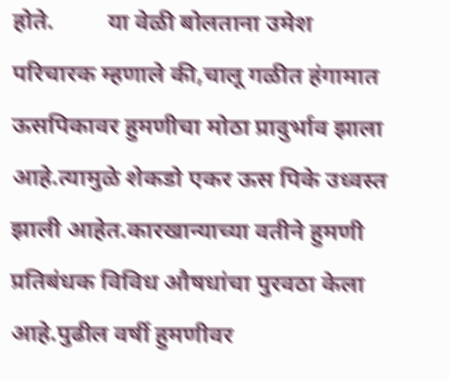होते.         या वेळी बोलताना उमेश परिचारक म्हणाले की,चालू गळीत हंगामात ऊसपिकावर हुमणीचा मोठा प्रादुर्भाव झाला आहे.त्यामुळे शेकडो एकर ऊस पिके उध्वस्त झाली आहेत.कारखान्याच्या वतीने हुमणी प्रतिबंधक विविध औषधांचा पुरवठा केला आहे.पुढील वर्षी हुमणीवर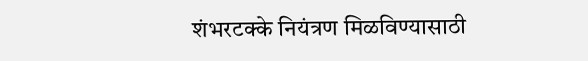शंभरटक्के नियंत्रण मिळविण्यासाठी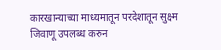कारखान्याच्या माध्यमातून परदेशातून सुक्ष्म जिवाणू उपलब्ध करुन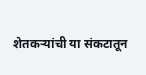शेतकर्‍यांची या संकटातून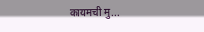कायमची मु...